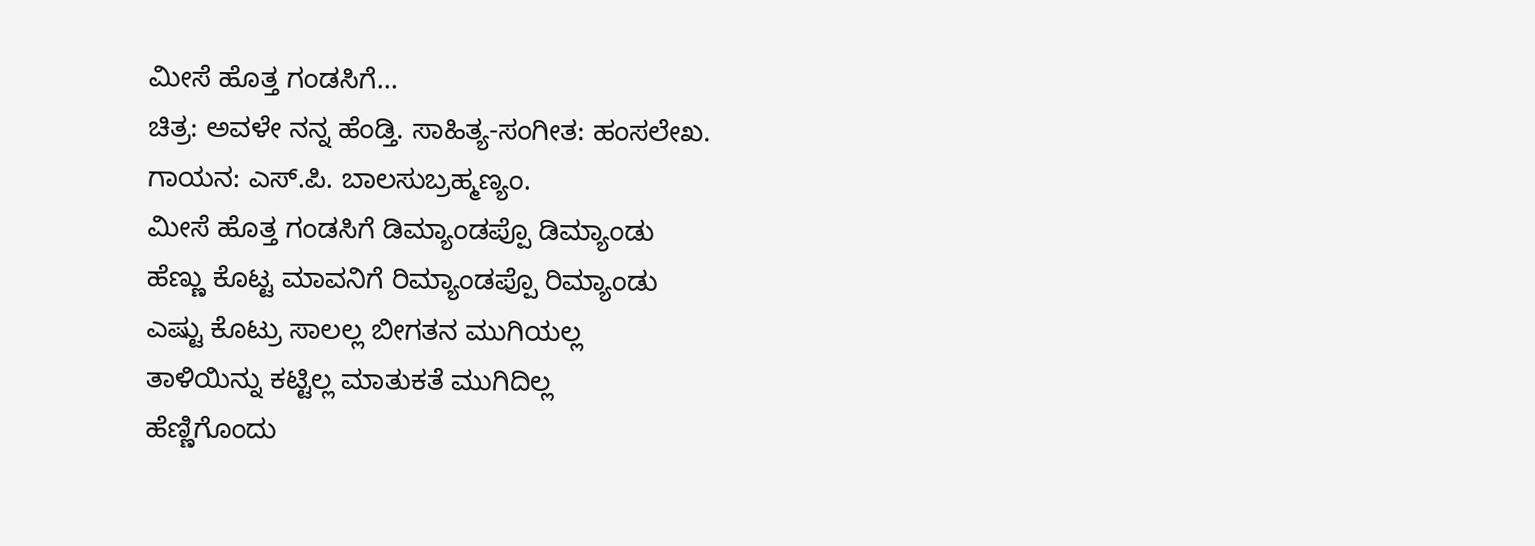ಮೀಸೆ ಹೊತ್ತ ಗಂಡಸಿಗೆ…
ಚಿತ್ರ: ಅವಳೇ ನನ್ನ ಹೆಂಡ್ತಿ. ಸಾಹಿತ್ಯ-ಸಂಗೀತ: ಹಂಸಲೇಖ.
ಗಾಯನ: ಎಸ್.ಪಿ. ಬಾಲಸುಬ್ರಹ್ಮಣ್ಯಂ.
ಮೀಸೆ ಹೊತ್ತ ಗಂಡಸಿಗೆ ಡಿಮ್ಯಾಂಡಪ್ಪೊ ಡಿಮ್ಯಾಂಡು
ಹೆಣ್ಣು ಕೊಟ್ಟ ಮಾವನಿಗೆ ರಿಮ್ಯಾಂಡಪ್ಪೊ ರಿಮ್ಯಾಂಡು
ಎಷ್ಟು ಕೊಟ್ರು ಸಾಲಲ್ಲ ಬೀಗತನ ಮುಗಿಯಲ್ಲ
ತಾಳಿಯಿನ್ನು ಕಟ್ಟಿಲ್ಲ ಮಾತುಕತೆ ಮುಗಿದಿಲ್ಲ
ಹೆಣ್ಣಿಗೊಂದು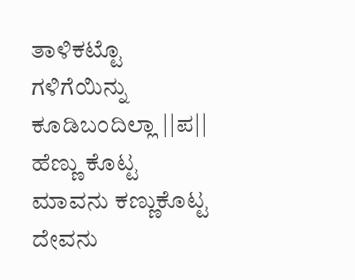ತಾಳಿಕಟ್ಟೊ ಗಳಿಗೆಯಿನ್ನು ಕೂಡಿಬಂದಿಲ್ಲಾ ||ಪ||
ಹೆಣ್ಣು ಕೊಟ್ಟ ಮಾವನು ಕಣ್ಣುಕೊಟ್ಟ ದೇವನು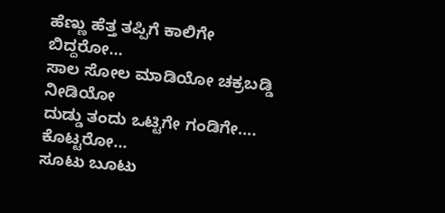ಹೆಣ್ಣು ಹೆತ್ತ ತಪ್ಪಿಗೆ ಕಾಲಿಗೇ ಬಿದ್ದರೋ…
ಸಾಲ ಸೋಲ ಮಾಡಿಯೋ ಚಕ್ರಬಡ್ಡಿ ನೀಡಿಯೋ
ದುಡ್ಡು ತಂದು ಒಟ್ಟಿಗೇ ಗಂಡಿಗೇ…. ಕೊಟ್ಟರೋ…
ಸೂಟು ಬೂಟು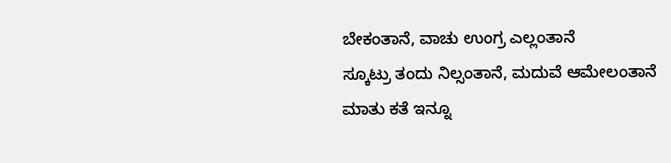ಬೇಕಂತಾನೆ, ವಾಚು ಉಂಗ್ರ ಎಲ್ಲಂತಾನೆ
ಸ್ಕೂಟ್ರು ತಂದು ನಿಲ್ಸಂತಾನೆ, ಮದುವೆ ಆಮೇಲಂತಾನೆ
ಮಾತು ಕತೆ ಇನ್ನೂ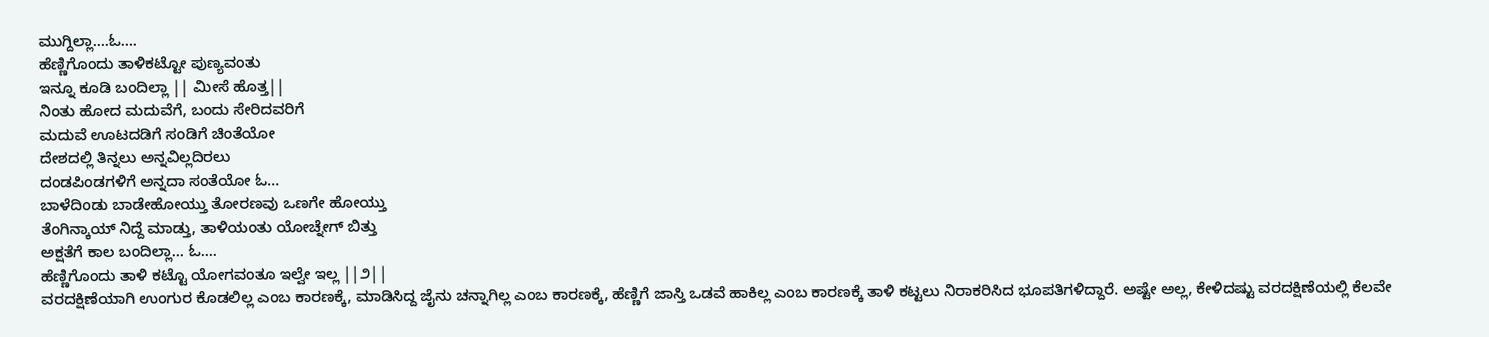ಮುಗ್ದಿಲ್ಲಾ….ಓ….
ಹೆಣ್ಣಿಗೊಂದು ತಾಳಿಕಟ್ಟೋ ಪುಣ್ಯವಂತು
ಇನ್ನೂ ಕೂಡಿ ಬಂದಿಲ್ಲಾ || ಮೀಸೆ ಹೊತ್ತ||
ನಿಂತು ಹೋದ ಮದುವೆಗೆ, ಬಂದು ಸೇರಿದವರಿಗೆ
ಮದುವೆ ಊಟದಡಿಗೆ ಸಂಡಿಗೆ ಚಿಂತೆಯೋ
ದೇಶದಲ್ಲಿ ತಿನ್ನಲು ಅನ್ನವಿಲ್ಲದಿರಲು
ದಂಡಪಿಂಡಗಳಿಗೆ ಅನ್ನದಾ ಸಂತೆಯೋ ಓ…
ಬಾಳೆದಿಂಡು ಬಾಡೇಹೋಯ್ತು ತೋರಣವು ಒಣಗೇ ಹೋಯ್ತು
ತೆಂಗಿನ್ಕಾಯ್ ನಿದ್ದೆ ಮಾಡ್ತು, ತಾಳಿಯಂತು ಯೋಚ್ನೇಗ್ ಬಿತ್ತು
ಅಕ್ಷತೆಗೆ ಕಾಲ ಬಂದಿಲ್ಲಾ… ಓ….
ಹೆಣ್ಣಿಗೊಂದು ತಾಳಿ ಕಟ್ಟೊ ಯೋಗವಂತೂ ಇಲ್ವೇ ಇಲ್ಲ ||೨||
ವರದಕ್ಷಿಣೆಯಾಗಿ ಉಂಗುರ ಕೊಡಲಿಲ್ಲ ಎಂಬ ಕಾರಣಕ್ಕೆ, ಮಾಡಿಸಿದ್ದ ಜೈನು ಚನ್ನಾಗಿಲ್ಲ ಎಂಬ ಕಾರಣಕ್ಕೆ, ಹೆಣ್ಣಿಗೆ ಜಾಸ್ತಿ ಒಡವೆ ಹಾಕಿಲ್ಲ ಎಂಬ ಕಾರಣಕ್ಕೆ ತಾಳಿ ಕಟ್ಟಲು ನಿರಾಕರಿಸಿದ ಭೂಪತಿಗಳಿದ್ದಾರೆ. ಅಷ್ಟೇ ಅಲ್ಲ, ಕೇಳಿದಷ್ಟು ವರದಕ್ಷಿಣೆಯಲ್ಲಿ ಕೆಲವೇ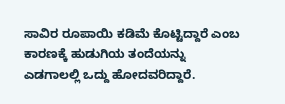ಸಾವಿರ ರೂಪಾಯಿ ಕಡಿಮೆ ಕೊಟ್ಟಿದ್ದಾರೆ ಎಂಬ ಕಾರಣಕ್ಕೆ ಹುಡುಗಿಯ ತಂದೆಯನ್ನು ಎಡಗಾಲಲ್ಲಿ ಒದ್ದು ಹೋದವರಿದ್ದಾರೆ.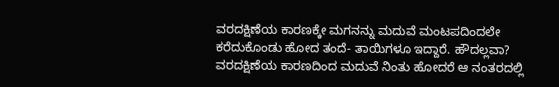ವರದಕ್ಷಿಣೆಯ ಕಾರಣಕ್ಕೇ ಮಗನನ್ನು ಮದುವೆ ಮಂಟಪದಿಂದಲೇ ಕರೆದುಕೊಂಡು ಹೋದ ತಂದೆ- ತಾಯಿಗಳೂ ಇದ್ದಾರೆ. ಹೌದಲ್ಲವಾ? ವರದಕ್ಷಿಣೆಯ ಕಾರಣದಿಂದ ಮದುವೆ ನಿಂತು ಹೋದರೆ ಆ ನಂತರದಲ್ಲಿ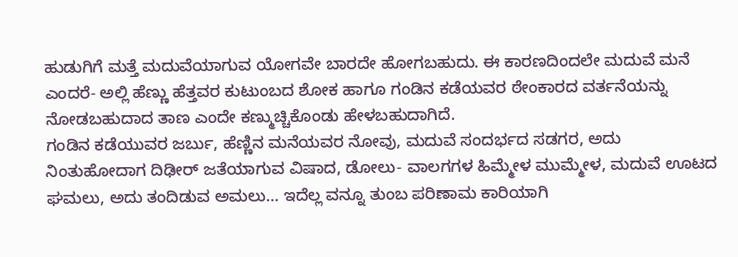ಹುಡುಗಿಗೆ ಮತ್ತೆ ಮದುವೆಯಾಗುವ ಯೋಗವೇ ಬಾರದೇ ಹೋಗಬಹುದು. ಈ ಕಾರಣದಿಂದಲೇ ಮದುವೆ ಮನೆ ಎಂದರೆ- ಅಲ್ಲಿ ಹೆಣ್ಣು ಹೆತ್ತವರ ಕುಟುಂಬದ ಶೋಕ ಹಾಗೂ ಗಂಡಿನ ಕಡೆಯವರ ಠೇಂಕಾರದ ವರ್ತನೆಯನ್ನು ನೋಡಬಹುದಾದ ತಾಣ ಎಂದೇ ಕಣ್ಮುಚ್ಚಿಕೊಂಡು ಹೇಳಬಹುದಾಗಿದೆ.
ಗಂಡಿನ ಕಡೆಯುವರ ಜರ್ಬು, ಹೆಣ್ಣಿನ ಮನೆಯವರ ನೋವು, ಮದುವೆ ಸಂದರ್ಭದ ಸಡಗರ, ಅದು ನಿಂತುಹೋದಾಗ ದಿಢೀರ್ ಜತೆಯಾಗುವ ವಿಷಾದ, ಡೋಲು- ವಾಲಗಗಳ ಹಿಮ್ಮೇಳ ಮುಮ್ಮೇಳ, ಮದುವೆ ಊಟದ ಘಮಲು, ಅದು ತಂದಿಡುವ ಅಮಲು… ಇದೆಲ್ಲ ವನ್ನೂ ತುಂಬ ಪರಿಣಾಮ ಕಾರಿಯಾಗಿ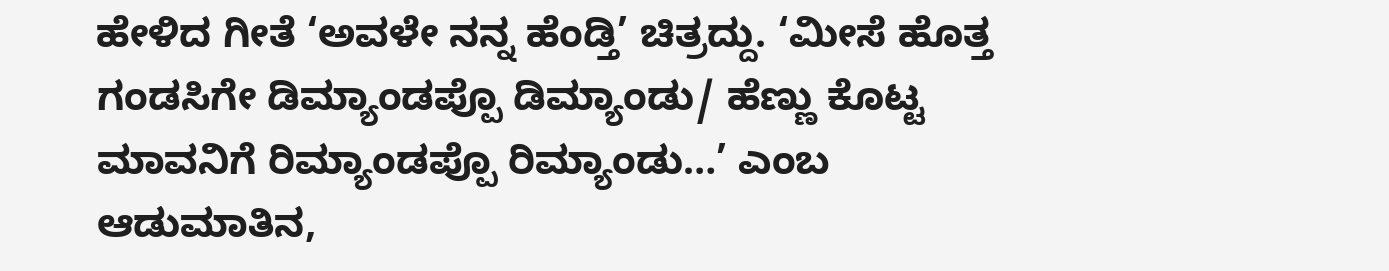ಹೇಳಿದ ಗೀತೆ ‘ಅವಳೇ ನನ್ನ ಹೆಂಡ್ತಿ’ ಚಿತ್ರದ್ದು. ‘ಮೀಸೆ ಹೊತ್ತ ಗಂಡಸಿಗೇ ಡಿಮ್ಯಾಂಡಪ್ಪೊ ಡಿಮ್ಯಾಂಡು/ ಹೆಣ್ಣು ಕೊಟ್ಟ ಮಾವನಿಗೆ ರಿಮ್ಯಾಂಡಪ್ಪೊ ರಿಮ್ಯಾಂಡು…’ ಎಂಬ ಆಡುಮಾತಿನ,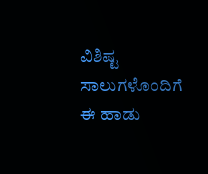ವಿಶಿಷ್ಟ ಸಾಲುಗಳೊಂದಿಗೆ ಈ ಹಾಡು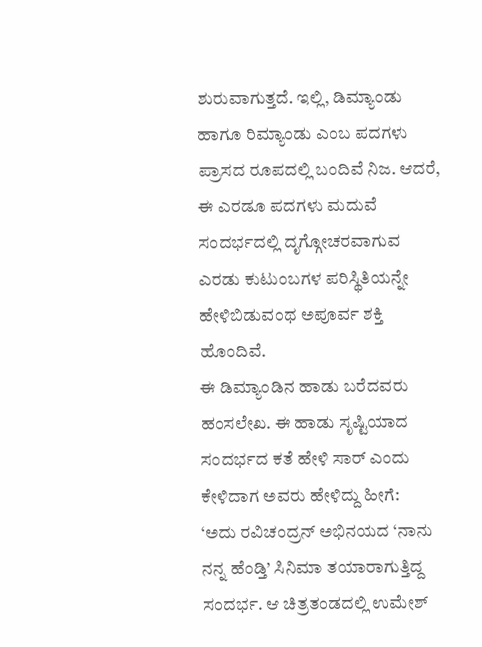ಶುರುವಾಗುತ್ತದೆ. ಇಲ್ಲಿ, ಡಿಮ್ಯಾಂಡು ಹಾಗೂ ರಿಮ್ಯಾಂಡು ಎಂಬ ಪದಗಳು ಪ್ರಾಸದ ರೂಪದಲ್ಲಿ ಬಂದಿವೆ ನಿಜ. ಆದರೆ, ಈ ಎರಡೂ ಪದಗಳು ಮದುವೆ ಸಂದರ್ಭದಲ್ಲಿ ದೃಗ್ಗೋಚರವಾಗುವ ಎರಡು ಕುಟುಂಬಗಳ ಪರಿಸ್ಥಿತಿಯನ್ನೇ ಹೇಳಿಬಿಡುವಂಥ ಅಪೂರ್ವ ಶಕ್ತಿ ಹೊಂದಿವೆ.
ಈ ಡಿಮ್ಯಾಂಡಿನ ಹಾಡು ಬರೆದವರು ಹಂಸಲೇಖ. ಈ ಹಾಡು ಸೃಷ್ಟಿಯಾದ ಸಂದರ್ಭದ ಕತೆ ಹೇಳಿ ಸಾರ್ ಎಂದು ಕೇಳಿದಾಗ ಅವರು ಹೇಳಿದ್ದು ಹೀಗೆ:
‘ಅದು ರವಿಚಂದ್ರನ್ ಅಭಿನಯದ ‘ನಾನು ನನ್ನ ಹೆಂಡ್ತಿ’ ಸಿನಿಮಾ ತಯಾರಾಗುತ್ತಿದ್ದ ಸಂದರ್ಭ. ಆ ಚಿತ್ರತಂಡದಲ್ಲಿ ಉಮೇಶ್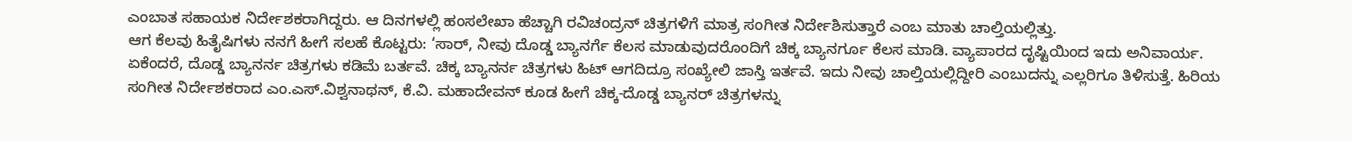ಎಂಬಾತ ಸಹಾಯಕ ನಿರ್ದೇಶಕರಾಗಿದ್ದರು. ಆ ದಿನಗಳಲ್ಲಿ ಹಂಸಲೇಖಾ ಹೆಚ್ಚಾಗಿ ರವಿಚಂದ್ರನ್ ಚಿತ್ರಗಳಿಗೆ ಮಾತ್ರ ಸಂಗೀತ ನಿರ್ದೇಶಿಸುತ್ತಾರೆ ಎಂಬ ಮಾತು ಚಾಲ್ತಿಯಲ್ಲಿತ್ತು.
ಆಗ ಕೆಲವು ಹಿತೈಷಿಗಳು ನನಗೆ ಹೀಗೆ ಸಲಹೆ ಕೊಟ್ಟರು: ‘ಸಾರ್, ನೀವು ದೊಡ್ಡ ಬ್ಯಾನರ್ಗೆ ಕೆಲಸ ಮಾಡುವುದರೊಂದಿಗೆ ಚಿಕ್ಕ ಬ್ಯಾನರ್ಗೂ ಕೆಲಸ ಮಾಡಿ. ವ್ಯಾಪಾರದ ದೃಷ್ಟಿಯಿಂದ ಇದು ಅನಿವಾರ್ಯ. ಏಕೆಂದರೆ, ದೊಡ್ಡ ಬ್ಯಾನರ್ನ ಚಿತ್ರಗಳು ಕಡಿಮೆ ಬರ್ತವೆ. ಚಿಕ್ಕ ಬ್ಯಾನರ್ನ ಚಿತ್ರಗಳು ಹಿಟ್ ಆಗದಿದ್ರೂ ಸಂಖ್ಯೇಲಿ ಜಾಸ್ತಿ ಇರ್ತವೆ. ಇದು ನೀವು ಚಾಲ್ತಿಯಲ್ಲಿದ್ದೀರಿ ಎಂಬುದನ್ನು ಎಲ್ಲರಿಗೂ ತಿಳಿಸುತ್ತೆ. ಹಿರಿಯ ಸಂಗೀತ ನಿರ್ದೇಶಕರಾದ ಎಂ.ಎಸ್.ವಿಶ್ವನಾಥನ್, ಕೆ.ವಿ. ಮಹಾದೇವನ್ ಕೂಡ ಹೀಗೆ ಚಿಕ್ಕ-ದೊಡ್ಡ ಬ್ಯಾನರ್ ಚಿತ್ರಗಳನ್ನು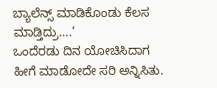ಬ್ಯಾಲೆನ್ಸ್ ಮಾಡಿಕೊಂಡು ಕೆಲಸ ಮಾಡ್ತಿದ್ರು….’
ಒಂದೆರಡು ದಿನ ಯೋಚಿಸಿದಾಗ ಹೀಗೆ ಮಾಡೋದೇ ಸರಿ ಅನ್ನಿಸಿತು.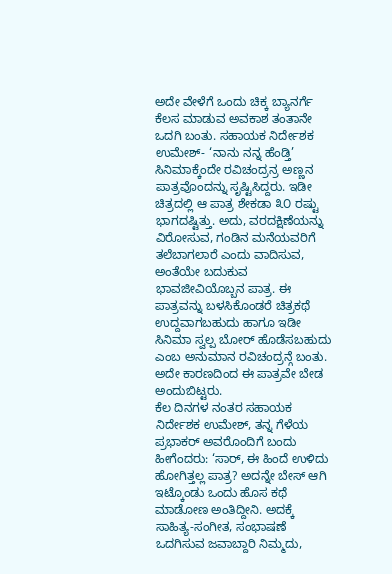ಅದೇ ವೇಳೆಗೆ ಒಂದು ಚಿಕ್ಕ ಬ್ಯಾನರ್ಗೆ ಕೆಲಸ ಮಾಡುವ ಅವಕಾಶ ತಂತಾನೇ ಒದಗಿ ಬಂತು. ಸಹಾಯಕ ನಿರ್ದೇಶಕ ಉಮೇಶ್- ‘ನಾನು ನನ್ನ ಹೆಂಡ್ತಿ’ ಸಿನಿಮಾಕ್ಕೆಂದೇ ರವಿಚಂದ್ರನ್ರ ಅಣ್ಣನ ಪಾತ್ರವೊಂದನ್ನು ಸೃಷ್ಟಿಸಿದ್ದರು. ಇಡೀ ಚಿತ್ರದಲ್ಲಿ ಆ ಪಾತ್ರ ಶೇಕಡಾ ೩೦ ರಷ್ಟು ಭಾಗದಷ್ಟಿತ್ತು. ಅದು, ವರದಕ್ಷಿಣೆಯನ್ನು ವಿರೋಸುವ, ಗಂಡಿನ ಮನೆಯವರಿಗೆ ತಲೆಬಾಗಲಾರೆ ಎಂದು ವಾದಿಸುವ, ಅಂತೆಯೇ ಬದುಕುವ ಭಾವಜೀವಿಯೊಬ್ಬನ ಪಾತ್ರ. ಈ ಪಾತ್ರವನ್ನು ಬಳಸಿಕೊಂಡರೆ ಚಿತ್ರಕಥೆ ಉದ್ದವಾಗಬಹುದು ಹಾಗೂ ಇಡೀ ಸಿನಿಮಾ ಸ್ವಲ್ಪ ಬೋರ್ ಹೊಡೆಸಬಹುದು ಎಂಬ ಅನುಮಾನ ರವಿಚಂದ್ರನ್ಗೆ ಬಂತು. ಅದೇ ಕಾರಣದಿಂದ ಈ ಪಾತ್ರವೇ ಬೇಡ ಅಂದುಬಿಟ್ಟರು.
ಕೆಲ ದಿನಗಳ ನಂತರ ಸಹಾಯಕ ನಿರ್ದೇಶಕ ಉಮೇಶ್, ತನ್ನ ಗೆಳೆಯ ಪ್ರಭಾಕರ್ ಅವರೊಂದಿಗೆ ಬಂದು ಹೀಗೆಂದರು: ‘ಸಾರ್, ಈ ಹಿಂದೆ ಉಳಿದು ಹೋಗಿತ್ತಲ್ಲ ಪಾತ್ರ? ಅದನ್ನೇ ಬೇಸ್ ಆಗಿ ಇಟ್ಕೊಂಡು ಒಂದು ಹೊಸ ಕಥೆ ಮಾಡೋಣ ಅಂತಿದ್ದೀನಿ. ಅದಕ್ಕೆ ಸಾಹಿತ್ಯ-ಸಂಗೀತ, ಸಂಭಾಷಣೆ ಒದಗಿಸುವ ಜವಾಬ್ದಾರಿ ನಿಮ್ಮದು,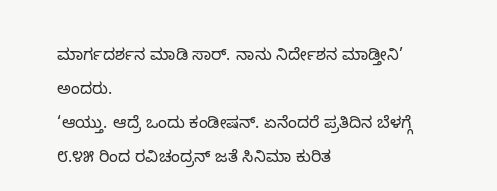ಮಾರ್ಗದರ್ಶನ ಮಾಡಿ ಸಾರ್. ನಾನು ನಿರ್ದೇಶನ ಮಾಡ್ತೀನಿ’ ಅಂದರು.
‘ಆಯ್ತು. ಆದ್ರೆ ಒಂದು ಕಂಡೀಷನ್. ಏನೆಂದರೆ ಪ್ರತಿದಿನ ಬೆಳಗ್ಗೆ ೮.೪೫ ರಿಂದ ರವಿಚಂದ್ರನ್ ಜತೆ ಸಿನಿಮಾ ಕುರಿತ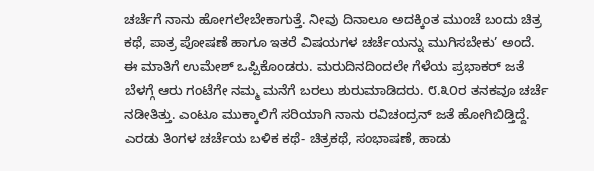ಚರ್ಚೆಗೆ ನಾನು ಹೋಗಲೇಬೇಕಾಗುತ್ತೆ. ನೀವು ದಿನಾಲೂ ಅದಕ್ಕಿಂತ ಮುಂಚೆ ಬಂದು ಚಿತ್ರ ಕಥೆ, ಪಾತ್ರ ಪೋಷಣೆ ಹಾಗೂ ಇತರೆ ವಿಷಯಗಳ ಚರ್ಚೆಯನ್ನು ಮುಗಿಸಬೇಕು’ ಅಂದೆ.
ಈ ಮಾತಿಗೆ ಉಮೇಶ್ ಒಪ್ಪಿಕೊಂಡರು. ಮರುದಿನದಿಂದಲೇ ಗೆಳೆಯ ಪ್ರಭಾಕರ್ ಜತೆ ಬೆಳಗ್ಗೆ ಆರು ಗಂಟೆಗೇ ನಮ್ಮ ಮನೆಗೆ ಬರಲು ಶುರುಮಾಡಿದರು. ೮.೩೦ರ ತನಕವೂ ಚರ್ಚೆ ನಡೀತಿತ್ತು. ಎಂಟೂ ಮುಕ್ಕಾಲಿಗೆ ಸರಿಯಾಗಿ ನಾನು ರವಿಚಂದ್ರನ್ ಜತೆ ಹೋಗಿಬಿಡ್ತಿದ್ದೆ. ಎರಡು ತಿಂಗಳ ಚರ್ಚೆಯ ಬಳಿಕ ಕಥೆ- ಚಿತ್ರಕಥೆ, ಸಂಭಾಷಣೆ, ಹಾಡು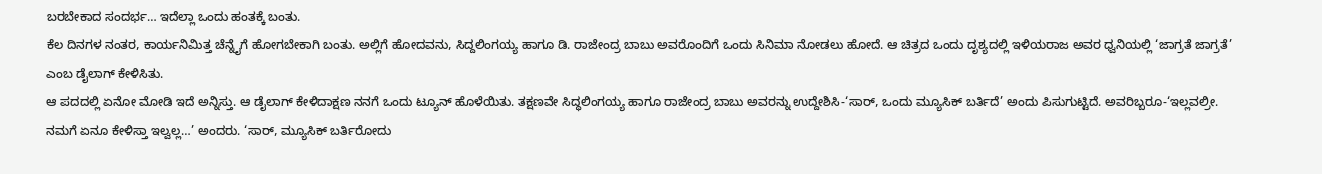ಬರಬೇಕಾದ ಸಂದರ್ಭ… ಇದೆಲ್ಲಾ ಒಂದು ಹಂತಕ್ಕೆ ಬಂತು.
ಕೆಲ ದಿನಗಳ ನಂತರ, ಕಾರ್ಯನಿಮಿತ್ತ ಚೆನ್ನೈಗೆ ಹೋಗಬೇಕಾಗಿ ಬಂತು. ಅಲ್ಲಿಗೆ ಹೋದವನು, ಸಿದ್ದಲಿಂಗಯ್ಯ ಹಾಗೂ ಡಿ. ರಾಜೇಂದ್ರ ಬಾಬು ಅವರೊಂದಿಗೆ ಒಂದು ಸಿನಿಮಾ ನೋಡಲು ಹೋದೆ. ಆ ಚಿತ್ರದ ಒಂದು ದೃಶ್ಯದಲ್ಲಿ ಇಳಿಯರಾಜ ಅವರ ಧ್ವನಿಯಲ್ಲಿ ‘ಜಾಗ್ರತೆ ಜಾಗ್ರತೆ’ ಎಂಬ ಡೈಲಾಗ್ ಕೇಳಿಸಿತು.
ಆ ಪದದಲ್ಲಿ ಏನೋ ಮೋಡಿ ಇದೆ ಅನ್ನಿಸ್ತು. ಆ ಡೈಲಾಗ್ ಕೇಳಿದಾಕ್ಷಣ ನನಗೆ ಒಂದು ಟ್ಯೂನ್ ಹೊಳೆಯಿತು. ತಕ್ಷಣವೇ ಸಿದ್ಧಲಿಂಗಯ್ಯ ಹಾಗೂ ರಾಜೇಂದ್ರ ಬಾಬು ಅವರನ್ನು ಉದ್ದೇಶಿಸಿ-‘ಸಾರ್, ಒಂದು ಮ್ಯೂಸಿಕ್ ಬರ್ತಿದೆ’ ಅಂದು ಪಿಸುಗುಟ್ಟಿದೆ. ಅವರಿಬ್ಬರೂ-‘ಇಲ್ಲವಲ್ರೀ. ನಮಗೆ ಏನೂ ಕೇಳಿಸ್ತಾ ಇಲ್ವಲ್ಲ…’ ಅಂದರು. ‘ಸಾರ್, ಮ್ಯೂಸಿಕ್ ಬರ್ತಿರೋದು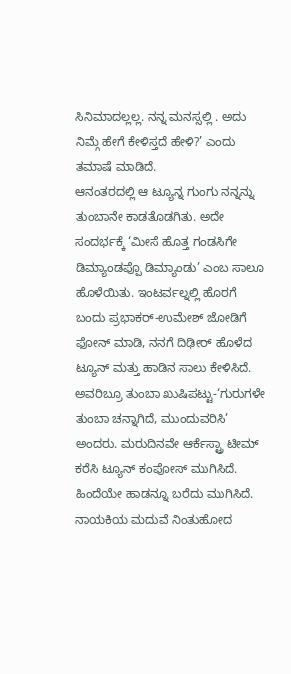ಸಿನಿಮಾದಲ್ಲಲ್ಲ. ನನ್ನ ಮನಸ್ಸಲ್ಲಿ . ಅದು ನಿಮ್ಗೆ ಹೇಗೆ ಕೇಳಿಸ್ತದೆ ಹೇಳಿ?’ ಎಂದು ತಮಾಷೆ ಮಾಡಿದೆ.
ಆನಂತರದಲ್ಲಿ ಆ ಟ್ಯೂನ್ನ ಗುಂಗು ನನ್ನನ್ನು ತುಂಬಾನೇ ಕಾಡತೊಡಗಿತು. ಅದೇ ಸಂದರ್ಭಕ್ಕೆ ‘ಮೀಸೆ ಹೊತ್ತ ಗಂಡಸಿಗೇ ಡಿಮ್ಯಾಂಡಪ್ಪೊ ಡಿಮ್ಯಾಂಡು’ ಎಂಬ ಸಾಲೂ ಹೊಳೆಯಿತು. ಇಂಟರ್ವಲ್ನಲ್ಲಿ ಹೊರಗೆ ಬಂದು ಪ್ರಭಾಕರ್-ಉಮೇಶ್ ಜೋಡಿಗೆ ಫೋನ್ ಮಾಡಿ, ನನಗೆ ದಿಢೀರ್ ಹೊಳೆದ ಟ್ಯೂನ್ ಮತ್ತು ಹಾಡಿನ ಸಾಲು ಕೇಳಿಸಿದೆ. ಅವರಿಬ್ರೂ ತುಂಬಾ ಖುಷಿಪಟ್ಟು-‘ಗುರುಗಳೇ ತುಂಬಾ ಚನ್ನಾಗಿದೆ, ಮುಂದುವರಿಸಿ’ ಅಂದರು. ಮರುದಿನವೇ ಆರ್ಕೆಸ್ಟ್ರಾ ಟೀಮ್ ಕರೆಸಿ ಟ್ಯೂನ್ ಕಂಪೋಸ್ ಮುಗಿಸಿದೆ. ಹಿಂದೆಯೇ ಹಾಡನ್ನೂ ಬರೆದು ಮುಗಿಸಿದೆ.
ನಾಯಕಿಯ ಮದುವೆ ನಿಂತುಹೋದ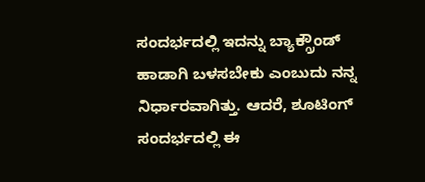ಸಂದರ್ಭದಲ್ಲಿ ಇದನ್ನು ಬ್ಯಾಕ್ಗ್ರೌಂಡ್ ಹಾಡಾಗಿ ಬಳಸಬೇಕು ಎಂಬುದು ನನ್ನ ನಿರ್ಧಾರವಾಗಿತ್ತು. ಆದರೆ, ಶೂಟಿಂಗ್ ಸಂದರ್ಭದಲ್ಲಿ ಈ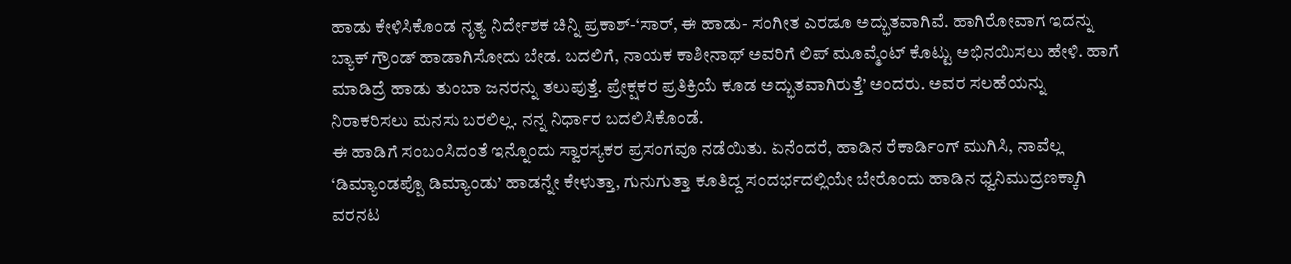ಹಾಡು ಕೇಳಿಸಿಕೊಂಡ ನೃತ್ಯ ನಿರ್ದೇಶಕ ಚಿನ್ನಿ ಪ್ರಕಾಶ್-‘ಸಾರ್, ಈ ಹಾಡು- ಸಂಗೀತ ಎರಡೂ ಅದ್ಭುತವಾಗಿವೆ. ಹಾಗಿರೋವಾಗ ಇದನ್ನು ಬ್ಯಾಕ್ ಗ್ರೌಂಡ್ ಹಾಡಾಗಿಸೋದು ಬೇಡ. ಬದಲಿಗೆ, ನಾಯಕ ಕಾಶೀನಾಥ್ ಅವರಿಗೆ ಲಿಪ್ ಮೂವ್ಮೆಂಟ್ ಕೊಟ್ಟು ಅಭಿನಯಿಸಲು ಹೇಳಿ. ಹಾಗೆ ಮಾಡಿದ್ರೆ ಹಾಡು ತುಂಬಾ ಜನರನ್ನು ತಲುಪುತ್ತೆ. ಪ್ರೇಕ್ಷಕರ ಪ್ರತಿಕ್ರಿಯೆ ಕೂಡ ಅದ್ಭುತವಾಗಿರುತ್ತೆ’ ಅಂದರು. ಅವರ ಸಲಹೆಯನ್ನು ನಿರಾಕರಿಸಲು ಮನಸು ಬರಲಿಲ್ಲ. ನನ್ನ ನಿರ್ಧಾರ ಬದಲಿಸಿಕೊಂಡೆ.
ಈ ಹಾಡಿಗೆ ಸಂಬಂಸಿದಂತೆ ಇನ್ನೊಂದು ಸ್ವಾರಸ್ಯಕರ ಪ್ರಸಂಗವೂ ನಡೆಯಿತು. ಏನೆಂದರೆ, ಹಾಡಿನ ರೆಕಾರ್ಡಿಂಗ್ ಮುಗಿಸಿ, ನಾವೆಲ್ಲ ‘ಡಿಮ್ಯಾಂಡಪ್ಪೊ ಡಿಮ್ಯಾಂಡು’ ಹಾಡನ್ನೇ ಕೇಳುತ್ತಾ, ಗುನುಗುತ್ತಾ ಕೂತಿದ್ದ ಸಂದರ್ಭದಲ್ಲಿಯೇ ಬೇರೊಂದು ಹಾಡಿನ ಧ್ವನಿಮುದ್ರಣಕ್ಕಾಗಿ ವರನಟ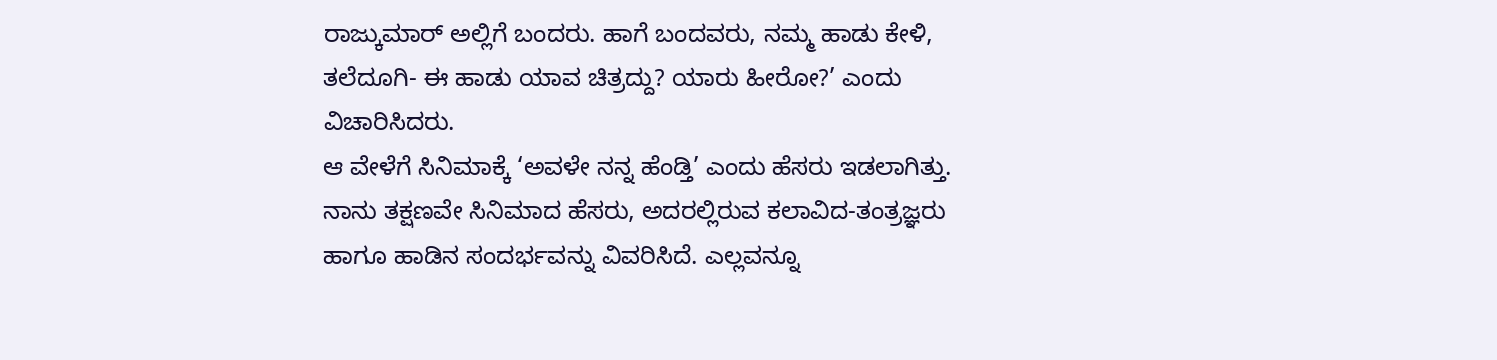ರಾಜ್ಕುಮಾರ್ ಅಲ್ಲಿಗೆ ಬಂದರು. ಹಾಗೆ ಬಂದವರು, ನಮ್ಮ ಹಾಡು ಕೇಳಿ, ತಲೆದೂಗಿ- ಈ ಹಾಡು ಯಾವ ಚಿತ್ರದ್ದು? ಯಾರು ಹೀರೋ?’ ಎಂದು ವಿಚಾರಿಸಿದರು.
ಆ ವೇಳೆಗೆ ಸಿನಿಮಾಕ್ಕೆ ‘ಅವಳೇ ನನ್ನ ಹೆಂಡ್ತಿ’ ಎಂದು ಹೆಸರು ಇಡಲಾಗಿತ್ತು. ನಾನು ತಕ್ಷಣವೇ ಸಿನಿಮಾದ ಹೆಸರು, ಅದರಲ್ಲಿರುವ ಕಲಾವಿದ-ತಂತ್ರಜ್ಞರು ಹಾಗೂ ಹಾಡಿನ ಸಂದರ್ಭವನ್ನು ವಿವರಿಸಿದೆ. ಎಲ್ಲವನ್ನೂ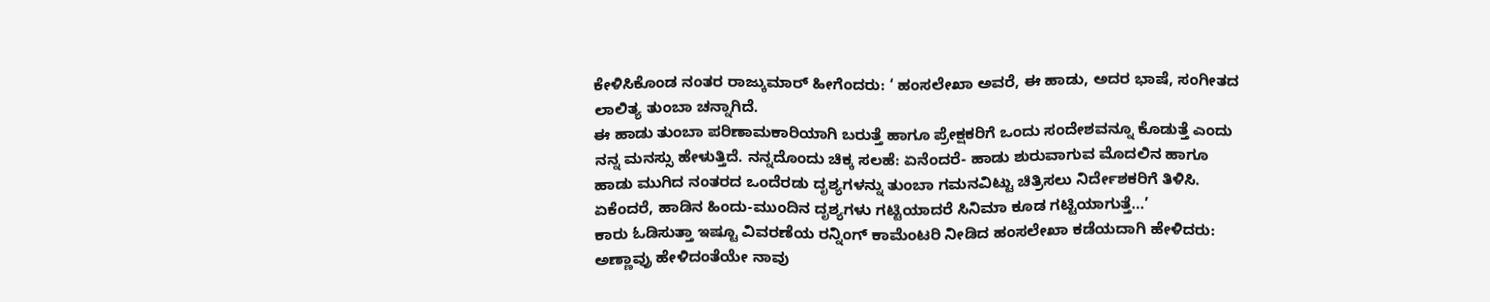ಕೇಳಿಸಿಕೊಂಡ ನಂತರ ರಾಜ್ಕುಮಾರ್ ಹೀಗೆಂದರು: ‘ ಹಂಸಲೇಖಾ ಅವರೆ, ಈ ಹಾಡು, ಅದರ ಭಾಷೆ, ಸಂಗೀತದ ಲಾಲಿತ್ಯ ತುಂಬಾ ಚನ್ನಾಗಿದೆ.
ಈ ಹಾಡು ತುಂಬಾ ಪರಿಣಾಮಕಾರಿಯಾಗಿ ಬರುತ್ತೆ ಹಾಗೂ ಪ್ರೇಕ್ಷಕರಿಗೆ ಒಂದು ಸಂದೇಶವನ್ನೂ ಕೊಡುತ್ತೆ ಎಂದು ನನ್ನ ಮನಸ್ಸು ಹೇಳುತ್ತಿದೆ. ನನ್ನದೊಂದು ಚಿಕ್ಕ ಸಲಹೆ: ಏನೆಂದರೆ- ಹಾಡು ಶುರುವಾಗುವ ಮೊದಲಿನ ಹಾಗೂ ಹಾಡು ಮುಗಿದ ನಂತರದ ಒಂದೆರಡು ದೃಶ್ಯಗಳನ್ನು ತುಂಬಾ ಗಮನವಿಟ್ಟು ಚಿತ್ರಿಸಲು ನಿರ್ದೇಶಕರಿಗೆ ತಿಳಿಸಿ. ಏಕೆಂದರೆ, ಹಾಡಿನ ಹಿಂದು-ಮುಂದಿನ ದೃಶ್ಯಗಳು ಗಟ್ಟಿಯಾದರೆ ಸಿನಿಮಾ ಕೂಡ ಗಟ್ಟಿಯಾಗುತ್ತೆ…’
ಕಾರು ಓಡಿಸುತ್ತಾ ಇಷ್ಟೂ ವಿವರಣೆಯ ರನ್ನಿಂಗ್ ಕಾಮೆಂಟರಿ ನೀಡಿದ ಹಂಸಲೇಖಾ ಕಡೆಯದಾಗಿ ಹೇಳಿದರು: ಅಣ್ಣಾವ್ರು ಹೇಳಿದಂತೆಯೇ ನಾವು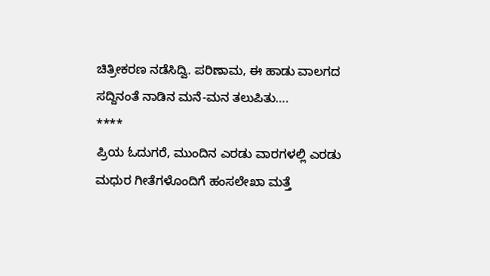ಚಿತ್ರೀಕರಣ ನಡೆಸಿದ್ವಿ. ಪರಿಣಾಮ, ಈ ಹಾಡು ವಾಲಗದ ಸದ್ದಿನಂತೆ ನಾಡಿನ ಮನೆ-ಮನ ತಲುಪಿತು….
****
ಪ್ರಿಯ ಓದುಗರೆ, ಮುಂದಿನ ಎರಡು ವಾರಗಳಲ್ಲಿ ಎರಡು ಮಧುರ ಗೀತೆಗಳೊಂದಿಗೆ ಹಂಸಲೇಖಾ ಮತ್ತೆ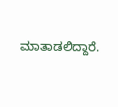ಮಾತಾಡಲಿದ್ದಾರೆ.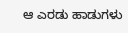ಆ ಎರಡು ಹಾಡುಗಳು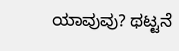ಯಾವುವು? ಥಟ್ಟನೆ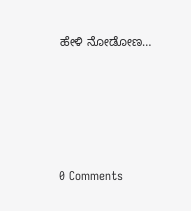ಹೇಳಿ ನೋಡೋಣ…






0 Comments